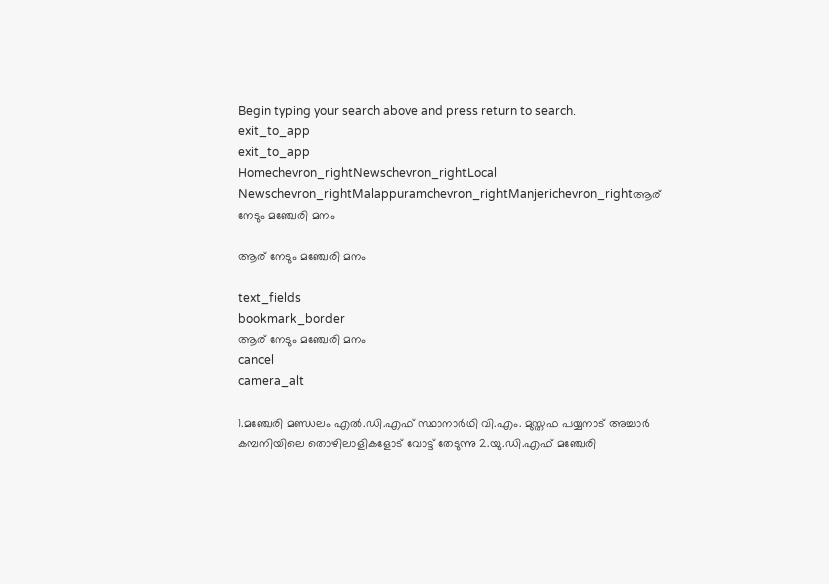Begin typing your search above and press return to search.
exit_to_app
exit_to_app
Homechevron_rightNewschevron_rightLocal Newschevron_rightMalappuramchevron_rightManjerichevron_rightആര് നേടും മഞ്ചേരി മനം

ആര് നേടും മഞ്ചേരി മനം

text_fields
bookmark_border
ആര് നേടും മഞ്ചേരി മനം
cancel
camera_alt

1.മഞ്ചേരി മണ്ഡലം എൽ.ഡി.എഫ് സ്ഥാനാർഥി വി.എം. മുസ്തഫ പയ്യനാട് അച്ചാർ കമ്പനിയിലെ തൊഴിലാളികളോട് വോട്ട് തേടുന്നു 2.യു.ഡി.എഫ് മഞ്ചേരി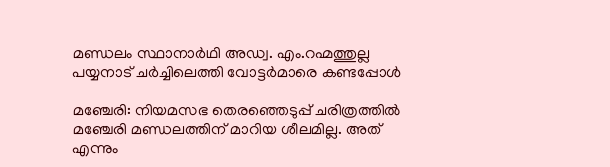മണ്ഡലം സ്ഥാനാർഥി അഡ്വ. എം.റഹ്മത്തുല്ല പയ്യനാട് ചർച്ചിലെത്തി വോട്ടർമാരെ കണ്ടപ്പോൾ

മഞ്ചേരി: നിയമസഭ തെരഞ്ഞെടുപ്പ് ചരിത്രത്തിൽ മഞ്ചേരി മണ്ഡലത്തിന് മാറിയ ശീലമില്ല. അത് എന്നും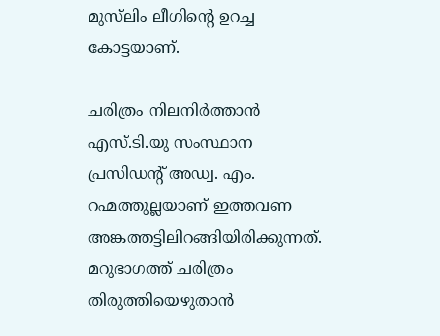മുസ്‍ലിം ലീഗിന്‍റെ ഉറച്ച കോട്ടയാണ്.

ചരിത്രം നിലനിർത്താൻ എസ്.ടി.യു സംസ്ഥാന പ്രസിഡന്‍റ് അഡ്വ. എം. റഹ്മത്തുല്ലയാണ് ഇത്തവണ അങ്കത്തട്ടിലിറങ്ങിയിരിക്കുന്നത്. മറുഭാഗത്ത് ചരിത്രം തിരുത്തിയെഴുതാൻ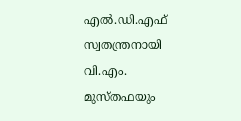എൽ.ഡി.എഫ് സ്വതന്ത്രനായി വി.എം. മുസ്തഫയും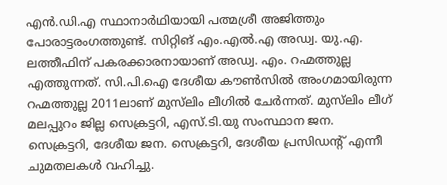എൻ.ഡി.എ സ്ഥാനാർഥിയായി പത്മശ്രീ അജിത്തും പോരാട്ടരംഗത്തുണ്ട്. സിറ്റിങ് എം.എൽ.എ അഡ്വ. യു.എ. ലത്തീഫിന് പകരക്കാരനായാണ് അഡ്വ. എം. റഹ്മത്തുല്ല എത്തുന്നത്. സി.പി.ഐ ദേശീയ കൗൺസിൽ അംഗമായിരുന്ന റഹ്മത്തുല്ല 2011ലാണ് മുസ്‍ലിം ലീഗിൽ ചേർന്നത്. മുസ്‍ലിം ലീഗ് മലപ്പുറം ജില്ല സെക്രട്ടറി, എസ്.ടി.യു സംസ്ഥാന ജന. സെക്രട്ടറി, ദേശീയ ജന. സെക്രട്ടറി, ദേശീയ പ്രസിഡന്‍റ് എന്നീ ചുമതലകൾ വഹിച്ചു.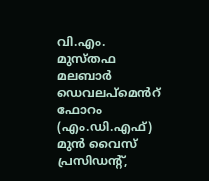വി.എം. മുസ്തഫ മലബാർ ഡെവലപ്മെൻറ് ഫോറം (എം.ഡി.എഫ്) മുൻ വൈസ് പ്രസിഡന്‍റ്,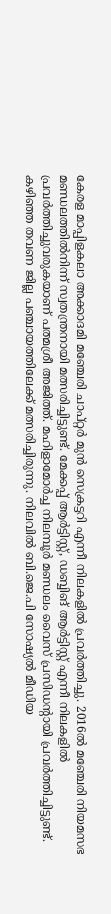കേരള മാപ്പിളകലാ അക്കാദമി മഞ്ചേരി ചാപ്റ്റർ മുൻ സെക്രട്ടറി എന്നീ നിലകളിൽ പ്രവർത്തിച്ചു. 2016ൽ മഞ്ചേരി നിയമസഭ മണ്ഡലത്തിൽനിന്ന് സ്വതന്ത്രനായി മത്സരിച്ചിട്ടുണ്ട്. മേക്കപ്പ് ആർട്ടിസ്റ്റ്, ഡബ്ബിങ് ആർട്ടിസ്റ്റ് എന്നീ നിലകളിൽ പ്രവർത്തിച്ചുവരുകയാണ് പത്മശ്രീ അജിത്ത്. മഹിളാമോർച്ച നിലമ്പൂർ മണ്ഡലം വൈസ് പ്രസിഡന്‍റായി പ്രവർത്തിച്ചിട്ടുണ്ട്. കഴിഞ്ഞ തവണ ജില്ല പഞ്ചായത്തിലേക്ക് മത്സരിച്ചിരുന്നു. നിലവിൽ ബി.ജെ.പി സോഷ്യൽ മീഡിയ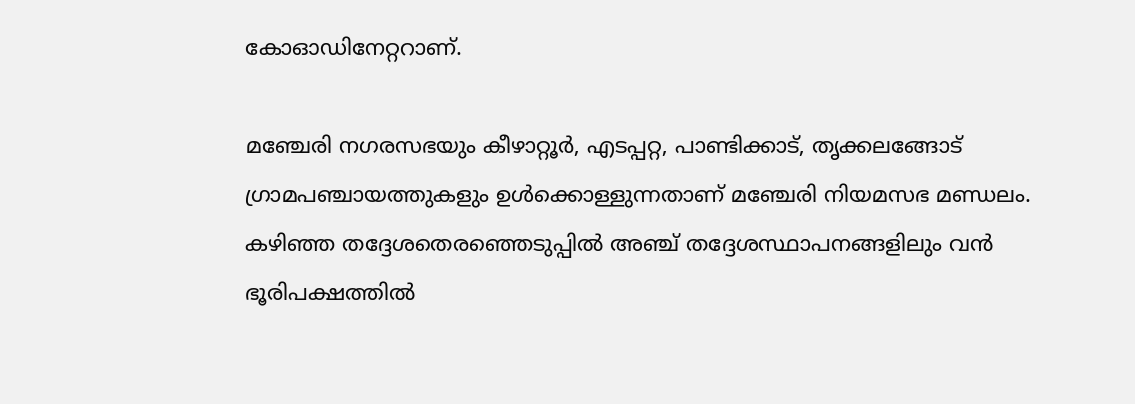കോഓഡിനേറ്ററാണ്.

മഞ്ചേരി നഗരസഭയും കീഴാറ്റൂർ, എടപ്പറ്റ, പാണ്ടിക്കാട്, തൃക്കലങ്ങോട് ഗ്രാമപഞ്ചായത്തുകളും ഉൾക്കൊള്ളുന്നതാണ് മഞ്ചേരി നിയമസഭ മണ്ഡലം. കഴിഞ്ഞ തദ്ദേശതെരഞ്ഞെടുപ്പിൽ അഞ്ച് തദ്ദേശസ്ഥാപനങ്ങളിലും വൻ ഭൂരിപക്ഷത്തിൽ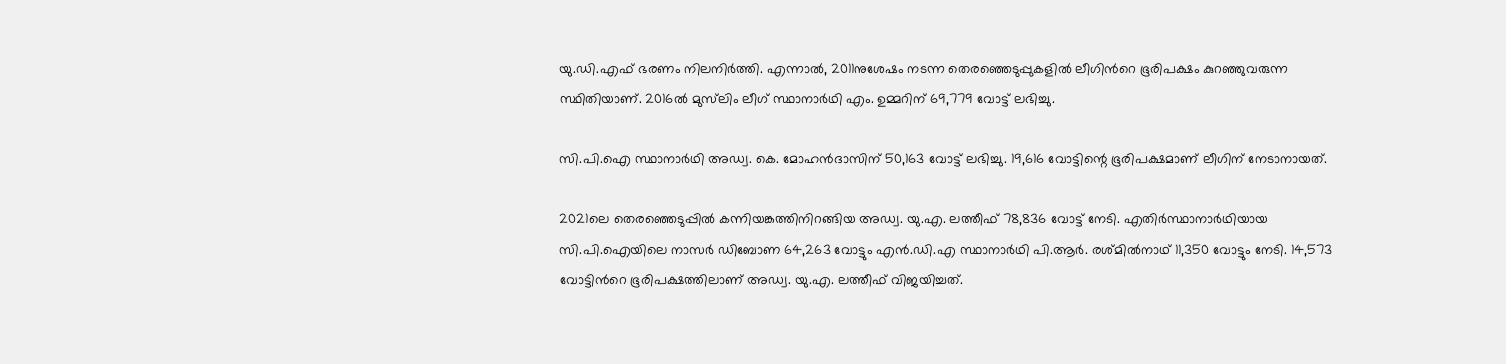യു.ഡി.എഫ് ഭരണം നിലനിർത്തി. എന്നാൽ, 2011നുശേഷം നടന്ന തെരഞ്ഞെടുപ്പുകളിൽ ലീഗിന്‍റെ ഭൂരിപക്ഷം കുറഞ്ഞുവരുന്ന സ്ഥിതിയാണ്. 2016ൽ മുസ്‍ലിം ലീഗ് സ്ഥാനാർഥി എം. ഉമ്മറിന് 69,779 വോട്ട് ലഭിച്ചു.

സി.പി.ഐ സ്ഥാനാർഥി അഡ്വ. കെ. മോഹൻദാസിന് 50,163 വോട്ട് ലഭിച്ചു. 19,616 വോട്ടിന്റെ ഭൂരിപക്ഷമാണ് ലീഗിന് നേടാനായത്.

2021ലെ തെരഞ്ഞെടുപ്പിൽ കന്നിയങ്കത്തിനിറങ്ങിയ അഡ്വ. യു.എ. ലത്തീഫ് 78,836 വോട്ട് നേടി. എതിർസ്ഥാനാർഥിയായ സി.പി.ഐയിലെ നാസർ ഡിബോണ 64,263 വോട്ടും എൻ.ഡി.എ സ്ഥാനാർഥി പി.ആർ. രശ്മിൽനാഥ് 11,350 വോട്ടും നേടി. 14,573 വോട്ടിന്‍റെ ഭൂരിപക്ഷത്തിലാണ് അഡ്വ. യു.എ. ലത്തീഫ് വിജയിച്ചത്.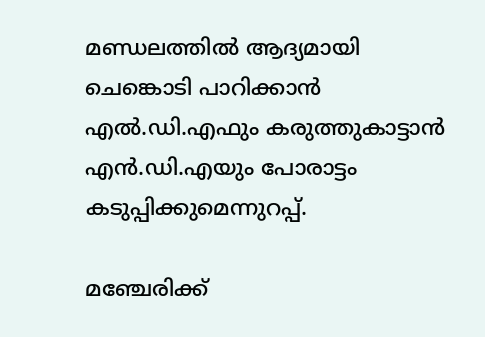മണ്ഡലത്തിൽ ആദ്യമായി ചെങ്കൊടി പാറിക്കാൻ എൽ.ഡി.എഫും കരുത്തുകാട്ടാൻ എൻ.ഡി.എയും പോരാട്ടം കടുപ്പിക്കുമെന്നുറപ്പ്.

മഞ്ചേരിക്ക്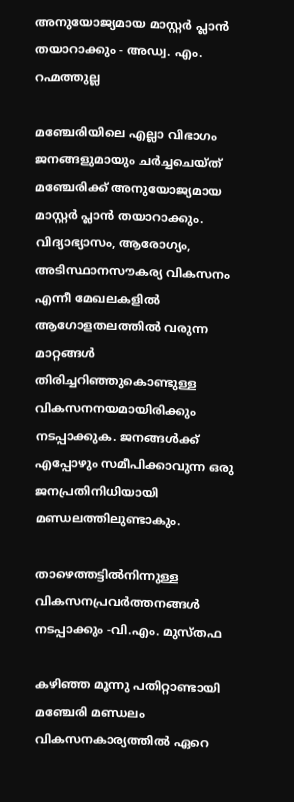അനുയോജ്യമായ മാസ്റ്റര്‍ പ്ലാന്‍ തയാറാക്കും - അഡ്വ. എം. റഹ്മത്തുല്ല

മഞ്ചേരിയിലെ എല്ലാ വിഭാഗം ജനങ്ങളുമായും ചര്‍ച്ചചെയ്ത് മഞ്ചേരിക്ക് അനുയോജ്യമായ മാസ്റ്റര്‍ പ്ലാന്‍ തയാറാക്കും. വിദ്യാഭ്യാസം, ആരോഗ്യം, അടിസ്ഥാനസൗകര്യ വികസനം എന്നീ മേഖലകളില്‍ ആഗോളതലത്തില്‍ വരുന്ന മാറ്റങ്ങള്‍ തിരിച്ചറിഞ്ഞുകൊണ്ടുള്ള വികസനനയമായിരിക്കും നടപ്പാക്കുക. ജനങ്ങള്‍ക്ക് എപ്പോഴും സമീപിക്കാവുന്ന ഒരു ജനപ്രതിനിധിയായി മണ്ഡലത്തിലുണ്ടാകും.

താഴെത്തട്ടിൽനിന്നുള്ള വികസനപ്രവർത്തനങ്ങൾ നടപ്പാക്കും -വി.എം. മുസ്തഫ

കഴിഞ്ഞ മൂന്നു പതിറ്റാണ്ടായി മഞ്ചേരി മണ്ഡലം വികസനകാര്യത്തിൽ ഏറെ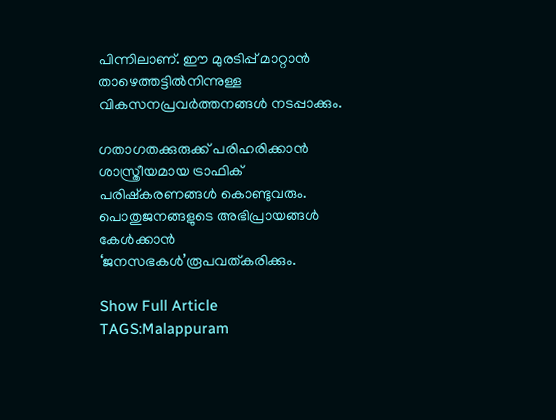പിന്നിലാണ്. ഈ മുരടിപ്പ് മാറ്റാൻ താഴെത്തട്ടിൽനിന്നുള്ള വികസനപ്രവർത്തനങ്ങൾ നടപ്പാക്കും.

ഗതാഗതക്കുരുക്ക് പരിഹരിക്കാൻ ശാസ്ത്രീയമായ ട്രാഫിക് പരിഷ്കരണങ്ങൾ കൊണ്ടുവരും. പൊതുജനങ്ങളുടെ അഭിപ്രായങ്ങൾ കേൾക്കാൻ ‘ജനസഭകൾ’രൂപവത്കരിക്കും.

Show Full Article
TAGS:Malappuram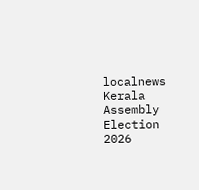localnews Kerala Assembly Election 2026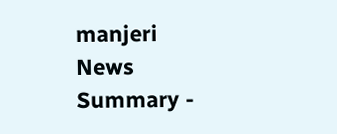manjeri
News Summary -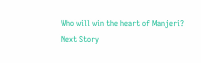Who will win the heart of Manjeri?
Next Story